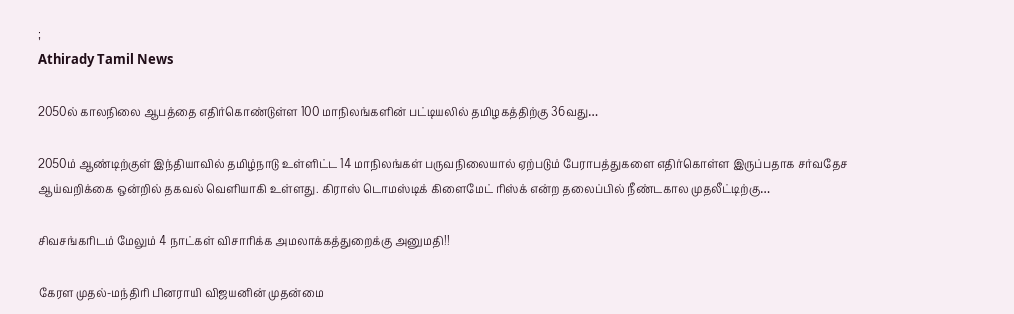;
Athirady Tamil News

2050ல் காலநிலை ஆபத்தை எதிர்கொண்டுள்ள 100 மாநிலங்களின் பட்டியலில் தமிழகத்திற்கு 36வது…

2050ம் ஆண்டிற்குள் இந்தியாவில் தமிழ்நாடு உள்ளிட்ட 14 மாநிலங்கள் பருவநிலையால் ஏற்படும் பேராபத்துகளை எதிர்கொள்ள இருப்பதாக சர்வதேச ஆய்வறிக்கை ஒன்றில் தகவல் வெளியாகி உள்ளது. கிராஸ் டொமஸ்டிக் கிளைமேட் ரிஸ்க் என்ற தலைப்பில் நீண்டகால முதலீட்டிற்கு…

சிவசங்கரிடம் மேலும் 4 நாட்கள் விசாரிக்க அமலாக்கத்துறைக்கு அனுமதி!!

கேரள முதல்-மந்திரி பினராயி விஜயனின் முதன்மை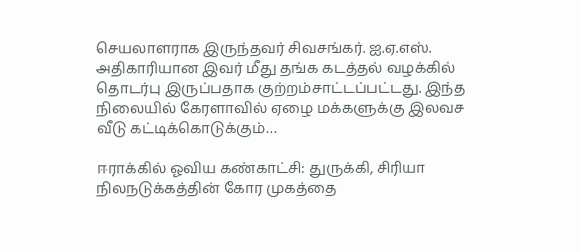செயலாளராக இருந்தவர் சிவசங்கர். ஐ.ஏ.எஸ். அதிகாரியான இவர் மீது தங்க கடத்தல் வழக்கில் தொடர்பு இருப்பதாக குற்றம்சாட்டப்பட்டது. இந்த நிலையில் கேரளாவில் ஏழை மக்களுக்கு இலவச வீடு கட்டிக்கொடுக்கும்…

ஈராக்கில் ஓவிய கண்காட்சி: துருக்கி, சிரியா நிலநடுக்கத்தின் கோர முகத்தை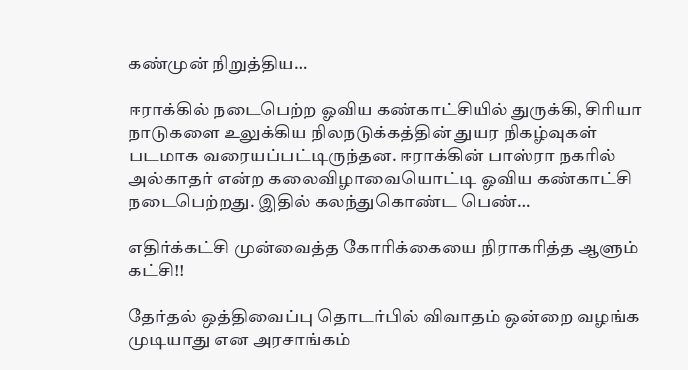கண்முன் நிறுத்திய…

ஈராக்கில் நடைபெற்ற ஓவிய கண்காட்சியில் துருக்கி, சிரியா நாடுகளை உலுக்கிய நிலநடுக்கத்தின் துயர நிகழ்வுகள் படமாக வரையப்பட்டிருந்தன. ஈராக்கின் பாஸ்ரா நகரில் அல்காதர் என்ற கலைவிழாவையொட்டி ஓவிய கண்காட்சி நடைபெற்றது. இதில் கலந்துகொண்ட பெண்…

எதிர்க்கட்சி முன்வைத்த கோரிக்கையை நிராகரித்த ஆளும் கட்சி!!

தேர்தல் ஒத்திவைப்பு தொடர்பில் விவாதம் ஒன்றை வழங்க முடியாது என அரசாங்கம்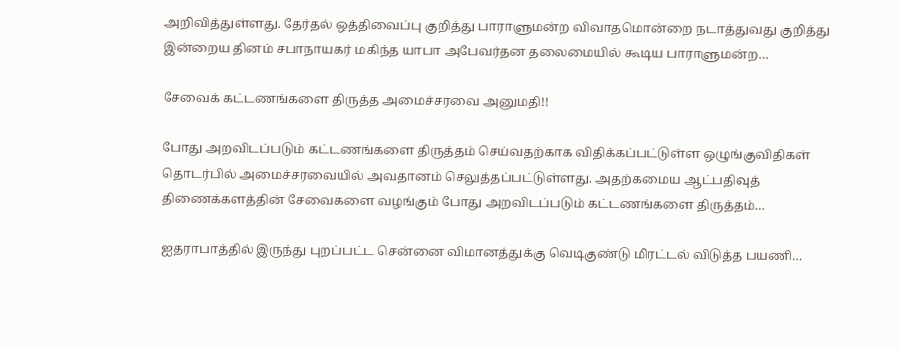அறிவித்துள்ளது. தேர்தல் ஒத்திவைப்பு குறித்து பாராளுமன்ற விவாதமொன்றை நடாத்துவது குறித்து இன்றைய தினம் சபாநாயகர் மகிந்த யாபா அபேவர்தன தலைமையில் கூடிய பாராளுமன்ற…

சேவைக் கட்டணங்களை திருத்த அமைச்சரவை அனுமதி!!

போது அறவிடப்படும் கட்டணங்களை திருத்தம் செய்வதற்காக விதிக்கப்பட்டுள்ள ஒழுங்குவிதிகள் தொடர்பில் அமைச்சரவையில் அவதானம் செலுத்தப்பட்டுள்ளது. அதற்கமைய ஆட்பதிவுத் திணைக்களத்தின் சேவைகளை வழங்கும் போது அறவிடப்படும் கட்டணங்களை திருத்தம்…

ஐதராபாத்தில் இருந்து புறப்பட்ட சென்னை விமானத்துக்கு வெடிகுண்டு மிரட்டல் விடுத்த பயணி…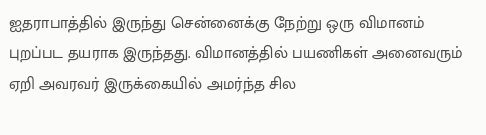ஐதராபாத்தில் இருந்து சென்னைக்கு நேற்று ஒரு விமானம் புறப்பட தயராக இருந்தது. விமானத்தில் பயணிகள் அனைவரும் ஏறி அவரவர் இருக்கையில் அமர்ந்த சில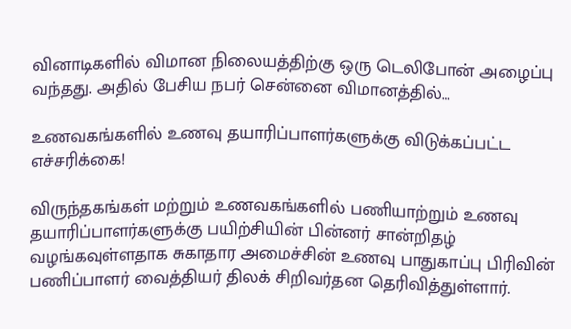வினாடிகளில் விமான நிலையத்திற்கு ஒரு டெலிபோன் அழைப்பு வந்தது. அதில் பேசிய நபர் சென்னை விமானத்தில்…

உணவகங்களில் உணவு தயாரிப்பாளர்களுக்கு விடுக்கப்பட்ட எச்சரிக்கை!

விருந்தகங்கள் மற்றும் உணவகங்களில் பணியாற்றும் உணவு தயாரிப்பாளர்களுக்கு பயிற்சியின் பின்னர் சான்றிதழ் வழங்கவுள்ளதாக சுகாதார அமைச்சின் உணவு பாதுகாப்பு பிரிவின் பணிப்பாளர் வைத்தியர் திலக் சிறிவர்தன தெரிவித்துள்ளார்.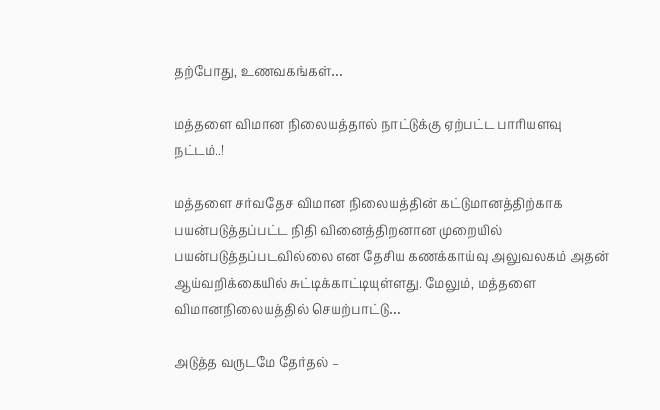தற்போது, உணவகங்கள்…

மத்தளை விமான நிலையத்தால் நாட்டுக்கு ஏற்பட்ட பாரியளவு நட்டம்..!

மத்தளை சர்வதேச விமான நிலையத்தின் கட்டுமானத்திற்காக பயன்படுத்தப்பட்ட நிதி வினைத்திறனான முறையில் பயன்படுத்தப்படவில்லை என தேசிய கணக்காய்வு அலுவலகம் அதன் ஆய்வறிக்கையில் சுட்டிக்காட்டியுள்ளது. மேலும், மத்தளை விமானநிலையத்தில் செயற்பாட்டு…

அடுத்த வருடமே தேர்தல் –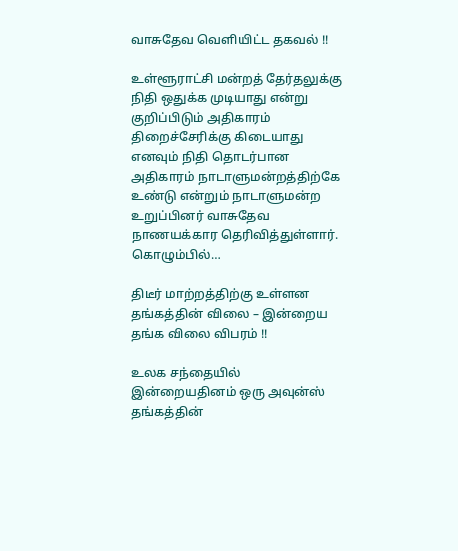வாசுதேவ வெளியிட்ட தகவல் !!

உள்ளூராட்சி மன்றத் தேர்தலுக்கு நிதி ஒதுக்க முடியாது என்று குறிப்பிடும் அதிகாரம் திறைச்சேரிக்கு கிடையாது எனவும் நிதி தொடர்பான அதிகாரம் நாடாளுமன்றத்திற்கே உண்டு என்றும் நாடாளுமன்ற உறுப்பினர் வாசுதேவ நாணயக்கார தெரிவித்துள்ளார். கொழும்பில்…

திடீர் மாற்றத்திற்கு உள்ளன தங்கத்தின் விலை – இன்றைய தங்க விலை விபரம் !!

உலக சந்தையில் இன்றையதினம் ஒரு அவுன்ஸ் தங்கத்தின்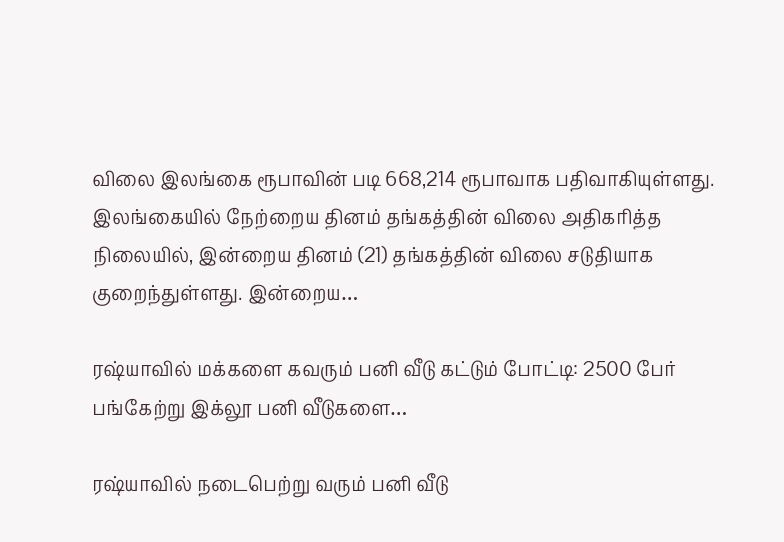விலை இலங்கை ரூபாவின் படி 668,214 ரூபாவாக பதிவாகியுள்ளது. இலங்கையில் நேற்றைய தினம் தங்கத்தின் விலை அதிகரித்த நிலையில், இன்றைய தினம் (21) தங்கத்தின் விலை சடுதியாக குறைந்துள்ளது. இன்றைய…

ரஷ்யாவில் மக்களை கவரும் பனி வீடு கட்டும் போட்டி: 2500 பேர் பங்கேற்று இக்லூ பனி வீடுகளை…

ரஷ்யாவில் நடைபெற்று வரும் பனி வீடு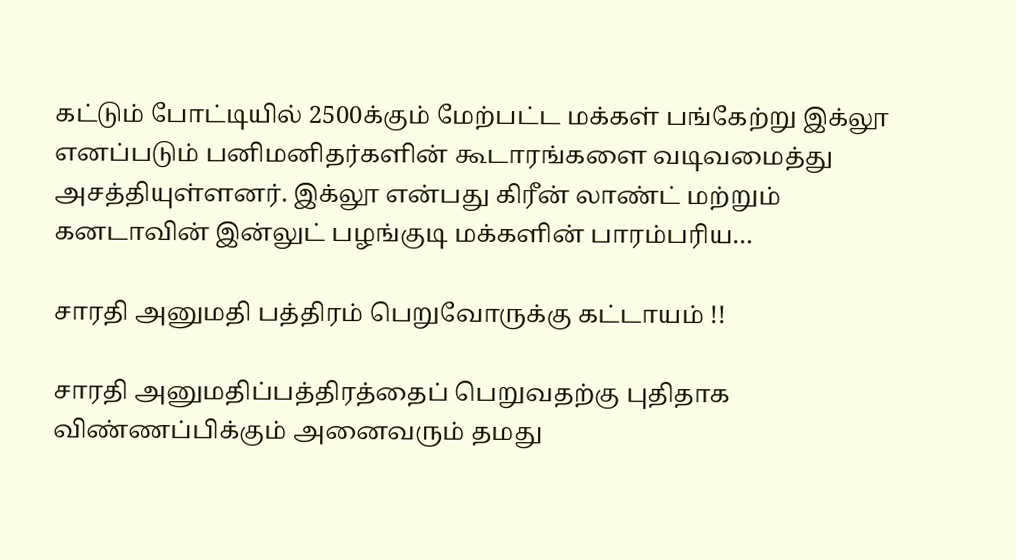கட்டும் போட்டியில் 2500க்கும் மேற்பட்ட மக்கள் பங்கேற்று இக்லூ எனப்படும் பனிமனிதர்களின் கூடாரங்களை வடிவமைத்து அசத்தியுள்ளனர். இக்லூ என்பது கிரீன் லாண்ட் மற்றும் கனடாவின் இன்லுட் பழங்குடி மக்களின் பாரம்பரிய…

சாரதி அனுமதி பத்திரம் பெறுவோருக்கு கட்டாயம் !!

சாரதி அனுமதிப்பத்திரத்தைப் பெறுவதற்கு புதிதாக விண்ணப்பிக்கும் அனைவரும் தமது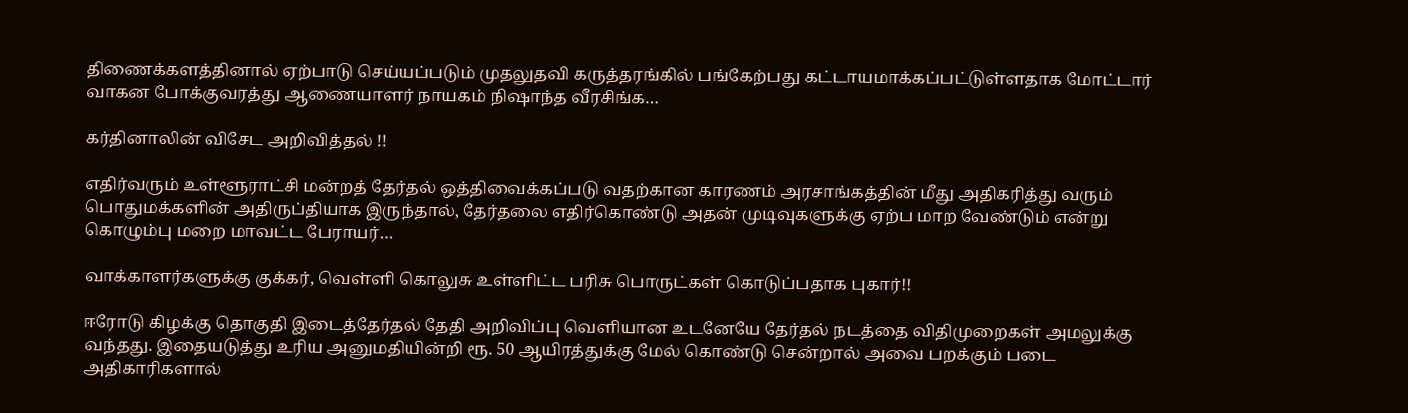திணைக்களத்தினால் ஏற்பாடு செய்யப்படும் முதலுதவி கருத்தரங்கில் பங்கேற்பது கட்டாயமாக்கப்பட்டுள்ளதாக மோட்டார் வாகன போக்குவரத்து ஆணையாளர் நாயகம் நிஷாந்த வீரசிங்க…

கர்தினாலின் விசேட அறிவித்தல் !!

எதிர்வரும் உள்ளூராட்சி மன்றத் தேர்தல் ஒத்திவைக்கப்படு வதற்கான காரணம் அரசாங்கத்தின் மீது அதிகரித்து வரும் பொதுமக்களின் அதிருப்தியாக இருந்தால், தேர்தலை எதிர்கொண்டு அதன் முடிவுகளுக்கு ஏற்ப மாற வேண்டும் என்று கொழும்பு மறை மாவட்ட பேராயர்…

வாக்காளர்களுக்கு குக்கர், வெள்ளி கொலுசு உள்ளிட்ட பரிசு பொருட்கள் கொடுப்பதாக புகார்!!

ஈரோடு கிழக்கு தொகுதி இடைத்தேர்தல் தேதி அறிவிப்பு வெளியான உடனேயே தேர்தல் நடத்தை விதிமுறைகள் அமலுக்கு வந்தது. இதையடுத்து உரிய அனுமதியின்றி ரூ. 50 ஆயிரத்துக்கு மேல் கொண்டு சென்றால் அவை பறக்கும் படை அதிகாரிகளால்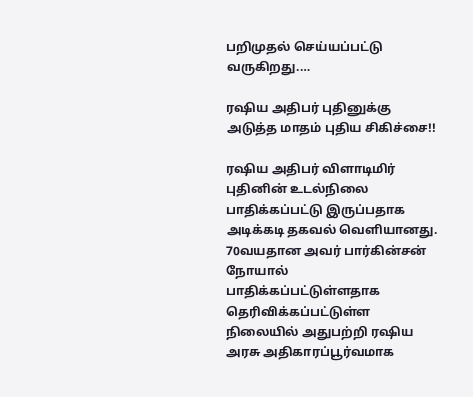பறிமுதல் செய்யப்பட்டு வருகிறது.…

ரஷிய அதிபர் புதினுக்கு அடுத்த மாதம் புதிய சிகிச்சை!!

ரஷிய அதிபர் விளாடிமிர் புதினின் உடல்நிலை பாதிக்கப்பட்டு இருப்பதாக அடிக்கடி தகவல் வெளியானது. 70வயதான அவர் பார்கின்சன் நோயால் பாதிக்கப்பட்டுள்ளதாக தெரிவிக்கப்பட்டுள்ள நிலையில் அதுபற்றி ரஷிய அரசு அதிகாரப்பூர்வமாக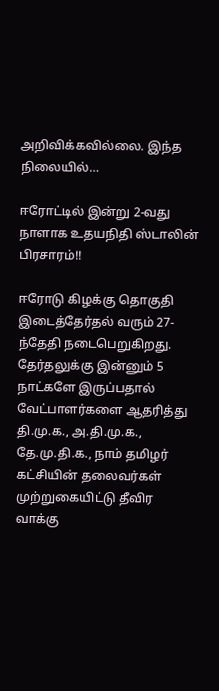அறிவிக்கவில்லை. இந்த நிலையில்…

ஈரோட்டில் இன்று 2-வது நாளாக உதயநிதி ஸ்டாலின் பிரசாரம்!!

ஈரோடு கிழக்கு தொகுதி இடைத்தேர்தல் வரும் 27-ந்தேதி நடைபெறுகிறது. தேர்தலுக்கு இன்னும் 5 நாட்களே இருப்பதால் வேட்பாளர்களை ஆதரித்து தி.மு.க., அ.தி.மு.க., தே.மு.தி.க., நாம் தமிழர் கட்சியின் தலைவர்கள் முற்றுகையிட்டு தீவிர வாக்கு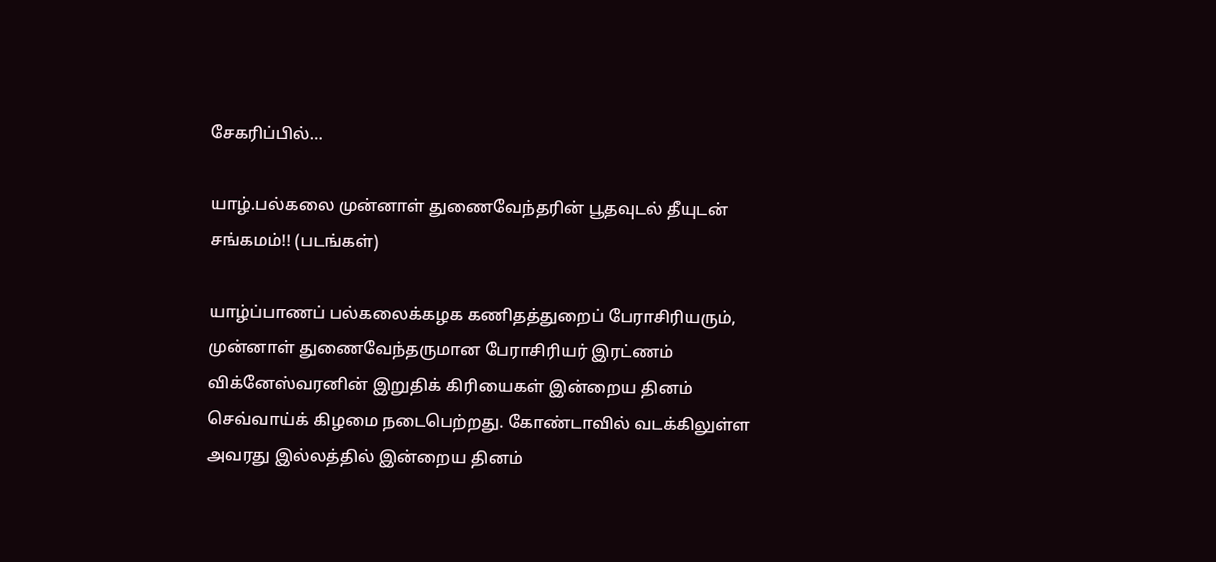சேகரிப்பில்…

யாழ்.பல்கலை முன்னாள் துணைவேந்தரின் பூதவுடல் தீயுடன் சங்கமம்!! (படங்கள்)

யாழ்ப்பாணப் பல்கலைக்கழக கணிதத்துறைப் பேராசிரியரும், முன்னாள் துணைவேந்தருமான பேராசிரியர் இரட்ணம் விக்னேஸ்வரனின் இறுதிக் கிரியைகள் இன்றைய தினம் செவ்வாய்க் கிழமை நடைபெற்றது. கோண்டாவில் வடக்கிலுள்ள அவரது இல்லத்தில் இன்றைய தினம்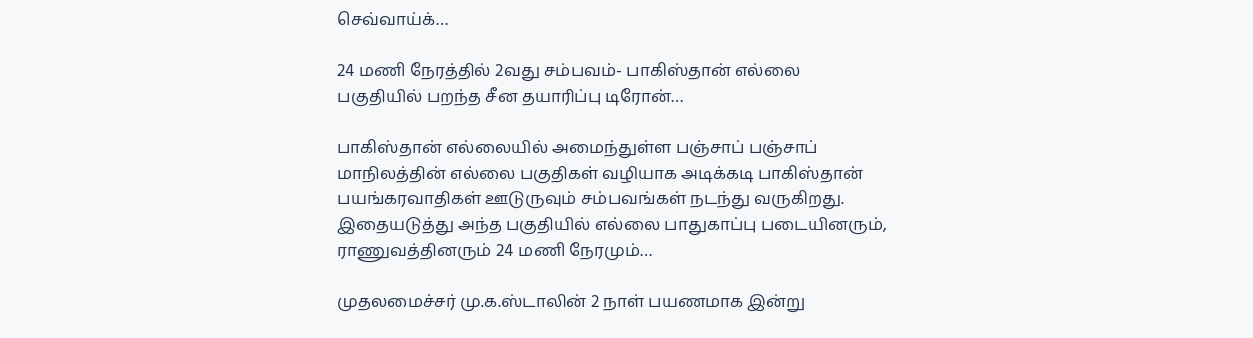செவ்வாய்க்…

24 மணி நேரத்தில் 2வது சம்பவம்- பாகிஸ்தான் எல்லை பகுதியில் பறந்த சீன தயாரிப்பு டிரோன்…

பாகிஸ்தான் எல்லையில் அமைந்துள்ள பஞ்சாப் பஞ்சாப் மாநிலத்தின் எல்லை பகுதிகள் வழியாக அடிக்கடி பாகிஸ்தான் பயங்கரவாதிகள் ஊடுருவும் சம்பவங்கள் நடந்து வருகிறது. இதையடுத்து அந்த பகுதியில் எல்லை பாதுகாப்பு படையினரும், ராணுவத்தினரும் 24 மணி நேரமும்…

முதலமைச்சர் மு.க.ஸ்டாலின் 2 நாள் பயணமாக இன்று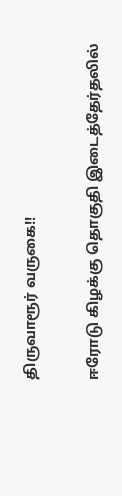திருவாரூர் வருகை!!

ஈரோடு கிழக்கு தொகுதி இடைத்தேர்தலில்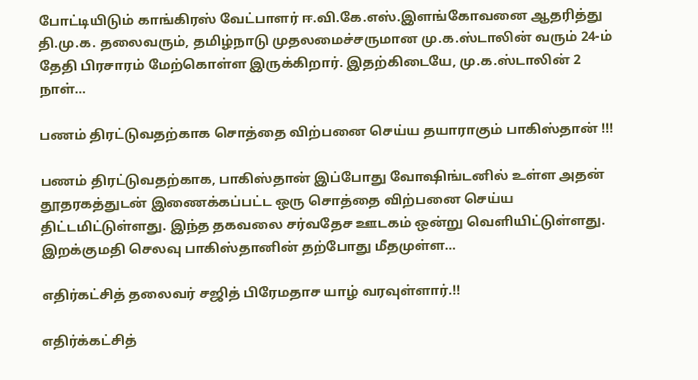போட்டியிடும் காங்கிரஸ் வேட்பாளர் ஈ.வி.கே.எஸ்.இளங்கோவனை ஆதரித்து தி.மு.க. தலைவரும், தமிழ்நாடு முதலமைச்சருமான மு.க.ஸ்டாலின் வரும் 24-ம் தேதி பிரசாரம் மேற்கொள்ள இருக்கிறார். இதற்கிடையே, மு.க.ஸ்டாலின் 2 நாள்…

பணம் திரட்டுவதற்காக சொத்தை விற்பனை செய்ய தயாராகும் பாகிஸ்தான் !!!

பணம் திரட்டுவதற்காக, பாகிஸ்தான் இப்போது வோஷிங்டனில் உள்ள அதன் தூதரகத்துடன் இணைக்கப்பட்ட ஒரு சொத்தை விற்பனை செய்ய திட்டமிட்டுள்ளது. இந்த தகவலை சர்வதேச ஊடகம் ஒன்று வெளியிட்டுள்ளது. இறக்குமதி செலவு பாகிஸ்தானின் தற்போது மீதமுள்ள…

எதிர்கட்சித் தலைவர் சஜித் பிரேமதாச யாழ் வரவுள்ளார்.!!

எதிர்க்கட்சித்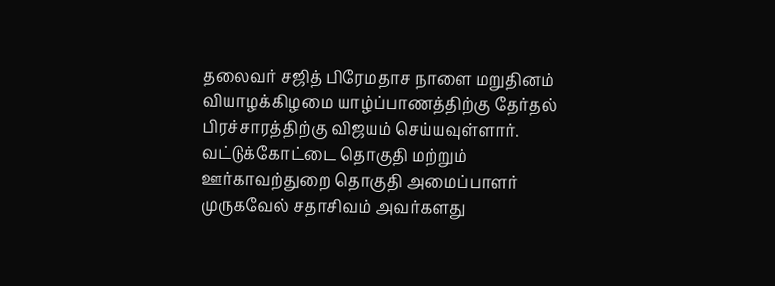தலைவர் சஜித் பிரேமதாச நாளை மறுதினம் வியாழக்கிழமை யாழ்ப்பாணத்திற்கு தேர்தல் பிரச்சாரத்திற்கு விஜயம் செய்யவுள்ளார். வட்டுக்கோட்டை தொகுதி மற்றும் ஊர்காவற்துறை தொகுதி அமைப்பாளர் முருகவேல் சதாசிவம் அவர்களது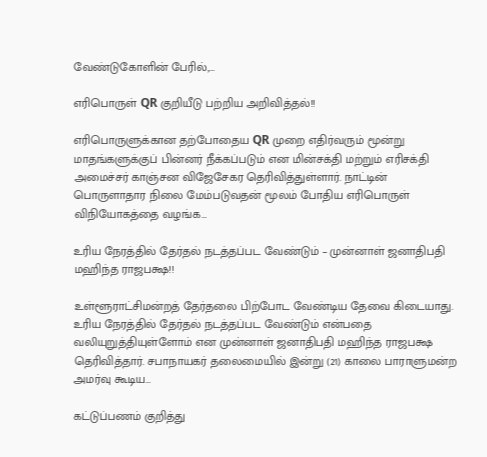வேண்டுகோளின் பேரில்,…

எரிபொருள் QR குறியீடு பற்றிய அறிவித்தல்!!

எரிபொருளுக்கான தற்போதைய QR முறை எதிர்வரும் மூன்று மாதங்களுக்குப் பின்னர் நீக்கப்படும் என மின்சக்தி மற்றும் எரிசக்தி அமைச்சர் காஞ்சன விஜேசேகர தெரிவித்துள்ளார். நாட்டின் பொருளாதார நிலை மேம்படுவதன் மூலம் போதிய எரிபொருள் விநியோகத்தை வழங்க…

உரிய நேரத்தில் தேர்தல் நடத்தப்பட வேண்டும் – முன்னாள் ஜனாதிபதி மஹிந்த ராஜபக்ஷ!!

உள்ளூராட்சிமன்றத் தேர்தலை பிற்போட வேண்டிய தேவை கிடையாது. உரிய நேரத்தில் தேர்தல் நடத்தப்பட வேண்டும் என்பதை வலியுறுத்தியுள்ளோம் என முன்னாள் ஜனாதிபதி மஹிந்த ராஜபக்ஷ தெரிவித்தார். சபாநாயகர் தலைமையில் இன்று (21) காலை பாராளுமன்ற அமர்வு கூடிய…

கட்டுப்பணம் குறித்து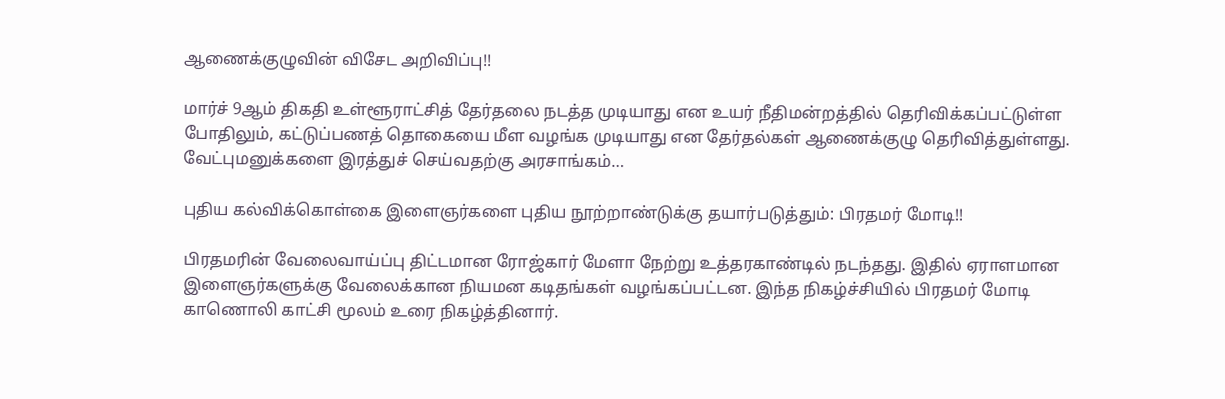ஆணைக்குழுவின் விசேட அறிவிப்பு!!

மார்ச் 9ஆம் திகதி உள்ளூராட்சித் தேர்தலை நடத்த முடியாது என உயர் நீதிமன்றத்தில் தெரிவிக்கப்பட்டுள்ள போதிலும், கட்டுப்பணத் தொகையை மீள வழங்க முடியாது என தேர்தல்கள் ஆணைக்குழு தெரிவித்துள்ளது. வேட்புமனுக்களை இரத்துச் செய்வதற்கு அரசாங்கம்…

புதிய கல்விக்கொள்கை இளைஞர்களை புதிய நூற்றாண்டுக்கு தயார்படுத்தும்: பிரதமர் மோடி!!

பிரதமரின் வேலைவாய்ப்பு திட்டமான ரோஜ்கார் மேளா நேற்று உத்தரகாண்டில் நடந்தது. இதில் ஏராளமான இளைஞர்களுக்கு வேலைக்கான நியமன கடிதங்கள் வழங்கப்பட்டன. இந்த நிகழ்ச்சியில் பிரதமர் மோடி காணொலி காட்சி மூலம் உரை நிகழ்த்தினார்.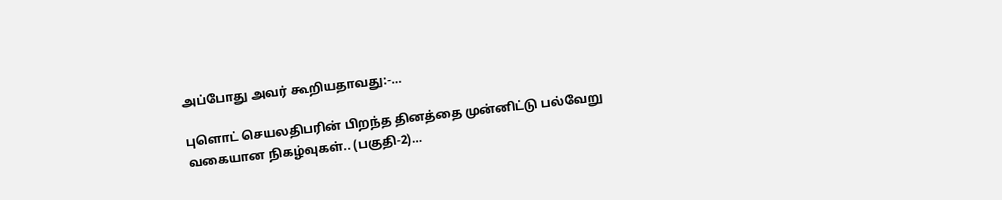அப்போது அவர் கூறியதாவது:-…

புளொட் செயலதிபரின் பிறந்த தினத்தை முன்னிட்டு பல்வேறு வகையான நிகழ்வுகள்.. (பகுதி-2)…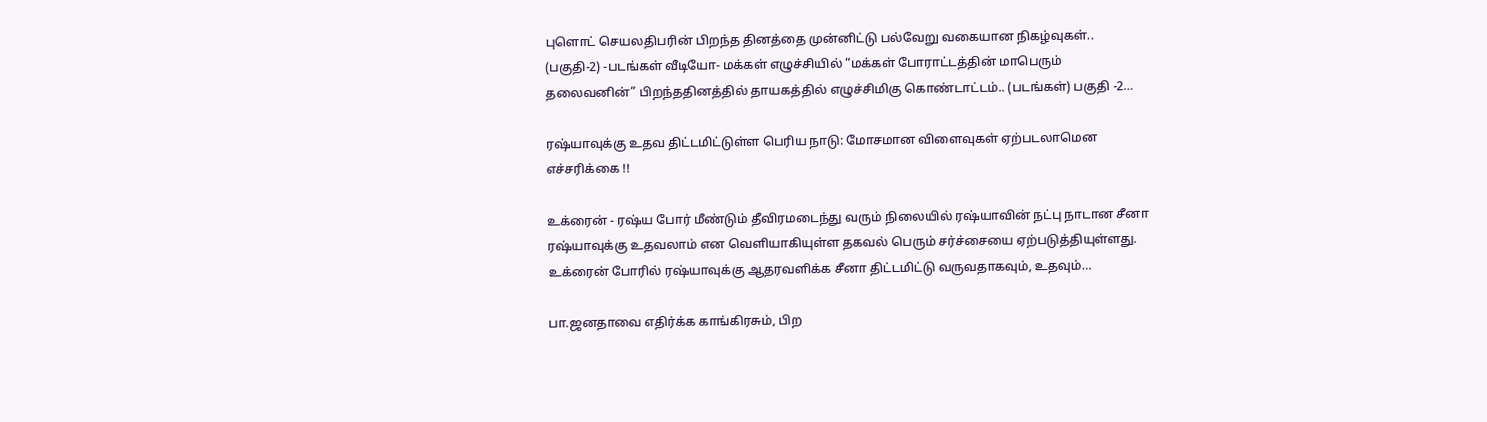புளொட் செயலதிபரின் பிறந்த தினத்தை முன்னிட்டு பல்வேறு வகையான நிகழ்வுகள்.. (பகுதி-2) -படங்கள் வீடியோ- மக்கள் எழுச்சியில் “மக்கள் போராட்டத்தின் மாபெரும் தலைவனின்” பிறந்ததினத்தில் தாயகத்தில் எழுச்சிமிகு கொண்டாட்டம்.. (படங்கள்) பகுதி -2…

ரஷ்யாவுக்கு உதவ திட்டமிட்டுள்ள பெரிய நாடு: மோசமான விளைவுகள் ஏற்படலாமென எச்சரிக்கை !!

உக்ரைன் - ரஷ்ய போர் மீண்டும் தீவிரமடைந்து வரும் நிலையில் ரஷ்யாவின் நட்பு நாடான சீனா ரஷ்யாவுக்கு உதவலாம் என வெளியாகியுள்ள தகவல் பெரும் சர்ச்சையை ஏற்படுத்தியுள்ளது. உக்ரைன் போரில் ரஷ்யாவுக்கு ஆதரவளிக்க சீனா திட்டமிட்டு வருவதாகவும், உதவும்…

பா.ஜனதாவை எதிர்க்க காங்கிரசும், பிற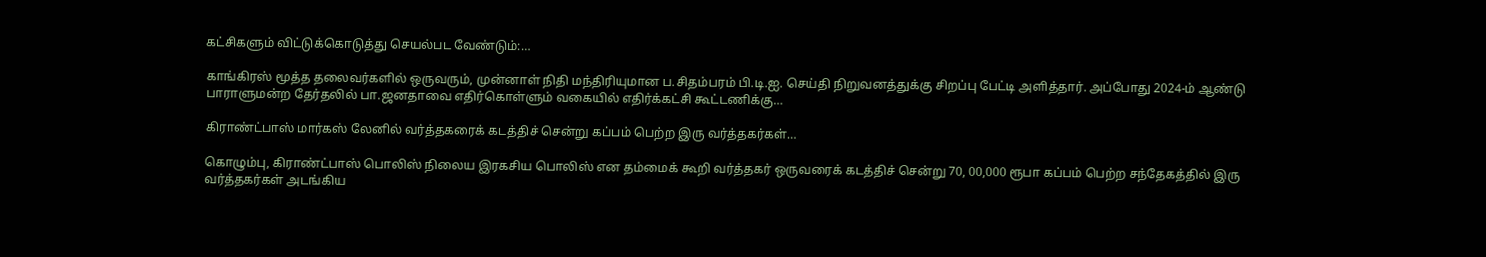கட்சிகளும் விட்டுக்கொடுத்து செயல்பட வேண்டும்:…

காங்கிரஸ் மூத்த தலைவர்களில் ஒருவரும், முன்னாள் நிதி மந்திரியுமான ப.சிதம்பரம் பி.டி.ஐ. செய்தி நிறுவனத்துக்கு சிறப்பு பேட்டி அளித்தார். அப்போது 2024-ம் ஆண்டு பாராளுமன்ற தேர்தலில் பா.ஜனதாவை எதிர்கொள்ளும் வகையில் எதிர்க்கட்சி கூட்டணிக்கு…

கிராண்ட்பாஸ் மார்கஸ் லேனில் வர்த்தகரைக் கடத்திச் சென்று கப்பம் பெற்ற இரு வர்த்தகர்கள்…

கொழும்பு, கிராண்ட்பாஸ் பொலிஸ் நிலைய இரகசிய பொலிஸ் என தம்மைக் கூறி வர்த்தகர் ஒருவரைக் கடத்திச் சென்று 70, 00,000 ரூபா கப்பம் பெற்ற சந்தேகத்தில் இரு வர்த்தகர்கள் அடங்கிய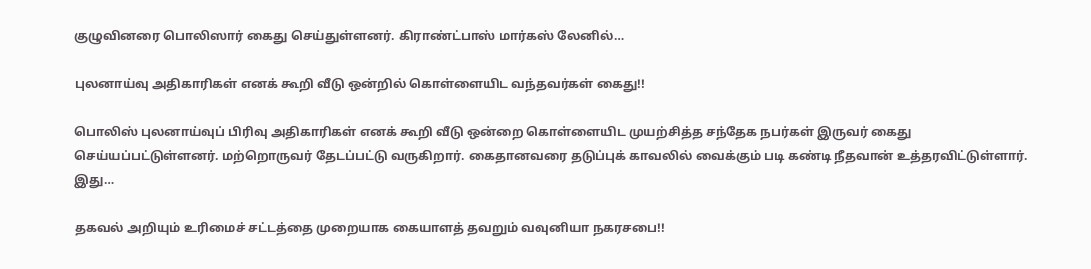குழுவினரை பொலிஸார் கைது செய்துள்ளனர். கிராண்ட்பாஸ் மார்கஸ் லேனில்…

புலனாய்வு அதிகாரிகள் எனக் கூறி வீடு ஒன்றில் கொள்ளையிட வந்தவர்கள் கைது!!

பொலிஸ் புலனாய்வுப் பிரிவு அதிகாரிகள் எனக் கூறி வீடு ஒன்றை கொள்ளையிட முயற்சித்த சந்தேக நபர்கள் இருவர் கைது செய்யப்பட்டுள்ளனர். மற்றொருவர் தேடப்பட்டு வருகிறார். கைதானவரை தடுப்புக் காவலில் வைக்கும் படி கண்டி நீதவான் உத்தரவிட்டுள்ளார். இது…

தகவல் அறியும் உரிமைச் சட்டத்தை முறையாக கையாளத் தவறும் வவுனியா நகரசபை!!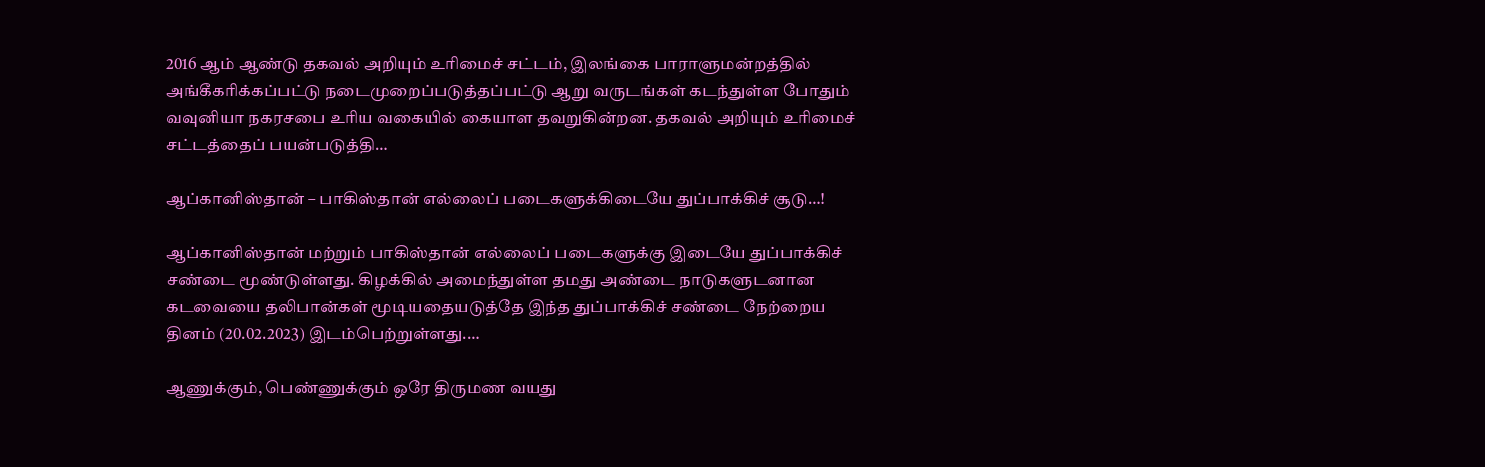2016 ஆம் ஆண்டு தகவல் அறியும் உரிமைச் சட்டம், இலங்கை பாராளுமன்றத்தில் அங்கீகரிக்கப்பட்டு நடைமுறைப்படுத்தப்பட்டு ஆறு வருடங்கள் கடந்துள்ள போதும் வவுனியா நகரசபை உரிய வகையில் கையாள தவறுகின்றன. தகவல் அறியும் உரிமைச் சட்டத்தைப் பயன்படுத்தி…

ஆப்கானிஸ்தான் – பாகிஸ்தான் எல்லைப் படைகளுக்கிடையே துப்பாக்கிச் சூடு…!

ஆப்கானிஸ்தான் மற்றும் பாகிஸ்தான் எல்லைப் படைகளுக்கு இடையே துப்பாக்கிச் சண்டை மூண்டுள்ளது. கிழக்கில் அமைந்துள்ள தமது அண்டை நாடுகளுடனான கடவையை தலிபான்கள் மூடியதையடுத்தே இந்த துப்பாக்கிச் சண்டை நேற்றைய தினம் (20.02.2023) இடம்பெற்றுள்ளது.…

ஆணுக்கும், பெண்ணுக்கும் ஒரே திருமண வயது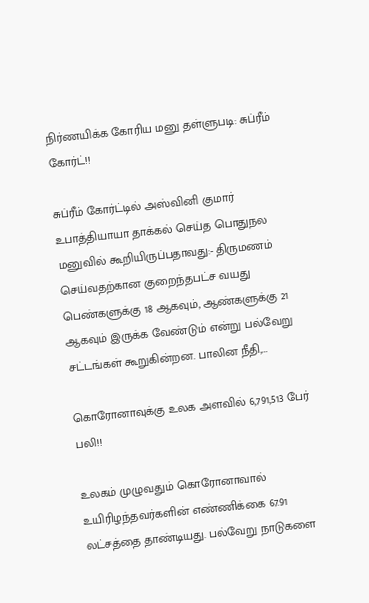நிர்ணயிக்க கோரிய மனு தள்ளுபடி: சுப்ரீம் கோர்ட்!!

சுப்ரீம் கோர்ட்டில் அஸ்வினி குமார் உபாத்தியாயா தாக்கல் செய்த பொதுநல மனுவில் கூறியிருப்பதாவது:- திருமணம் செய்வதற்கான குறைந்தபட்ச வயது பெண்களுக்கு 18 ஆகவும், ஆண்களுக்கு 21 ஆகவும் இருக்க வேண்டும் என்று பல்வேறு சட்டங்கள் கூறுகின்றன. பாலின நீதி,…

கொரோனாவுக்கு உலக அளவில் 6,791,513 பேர் பலி!!

உலகம் முழுவதும் கொரோனாவால் உயிரிழந்தவர்களின் எண்ணிக்கை 67.91 லட்சத்தை தாண்டியது. பல்வேறு நாடுகளை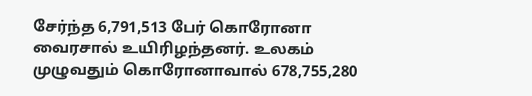சேர்ந்த 6,791,513 பேர் கொரோனா வைரசால் உயிரிழந்தனர். உலகம் முழுவதும் கொரோனாவால் 678,755,280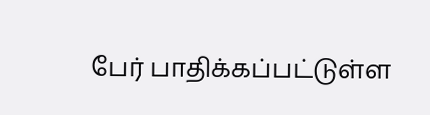பேர் பாதிக்கப்பட்டுள்ள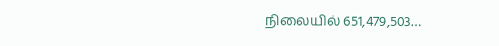நிலையில் 651,479,503…